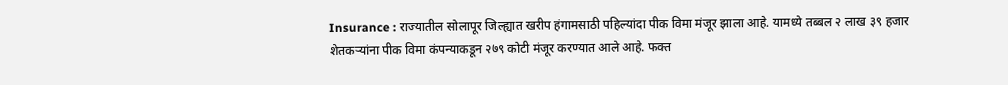Insurance : राज्यातील सोलापूर जिल्ह्यात खरीप हंगामसाठी पहिल्यांदा पीक विमा मंजूर झाला आहे. यामध्ये तब्बल २ लाख ३९ हजार शेतकऱ्यांना पीक विमा कंपन्याकडून २७९ कोटी मंजूर करण्यात आले आहे. फक्त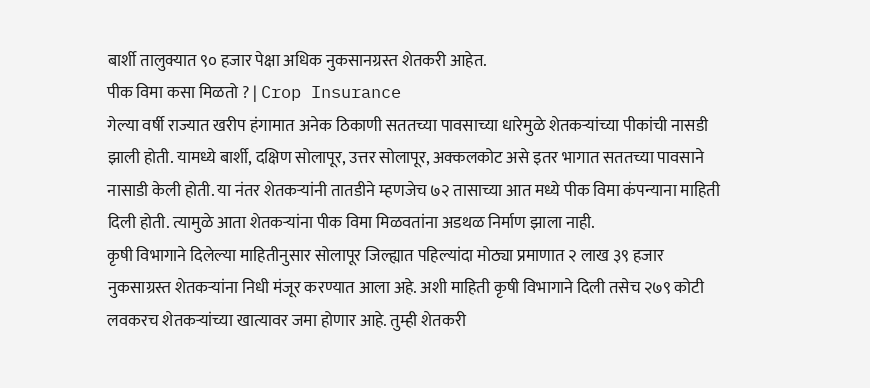बार्शी तालुक्यात ९० हजार पेक्षा अधिक नुकसानग्रस्त शेतकरी आहेत.
पीक विमा कसा मिळतो ? | Crop Insurance
गेल्या वर्षी राज्यात खरीप हंगामात अनेक ठिकाणी सततच्या पावसाच्या धारेमुळे शेतकऱ्यांच्या पीकांची नासडी झाली होती. यामध्ये बार्शी, दक्षिण सोलापूर, उत्तर सोलापूर, अक्कलकोट असे इतर भागात सततच्या पावसाने नासाडी केली होती. या नंतर शेतकऱ्यांनी तातडीने म्हणजेच ७२ तासाच्या आत मध्ये पीक विमा कंपन्याना माहिती दिली होती. त्यामुळे आता शेतकऱ्यांना पीक विमा मिळवतांना अडथळ निर्माण झाला नाही.
कृषी विभागाने दिलेल्या माहितीनुसार सोलापूर जिल्ह्यात पहिल्यांदा मोठ्या प्रमाणात २ लाख ३९ हजार नुकसाग्रस्त शेतकऱ्यांना निधी मंजूर करण्यात आला अहे. अशी माहिती कृषी विभागाने दिली तसेच २७९ कोटी लवकरच शेतकऱ्यांच्या खात्यावर जमा होणार आहे. तुम्ही शेतकरी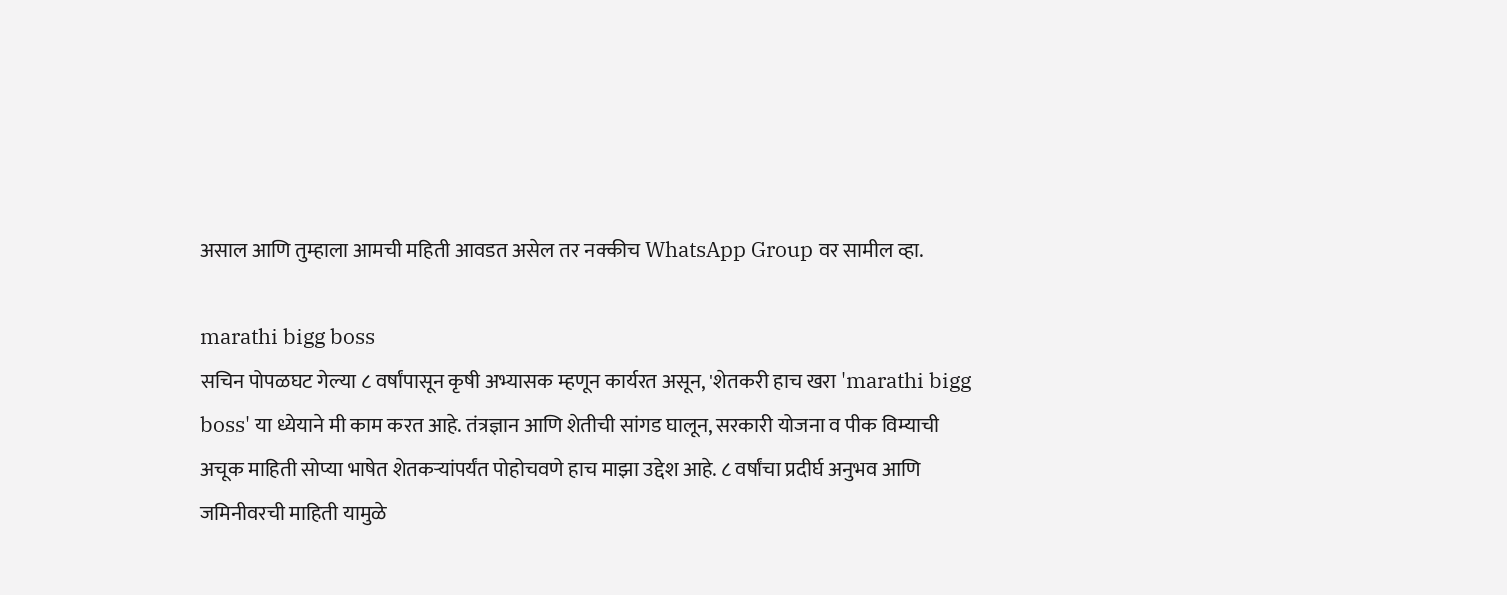असाल आणि तुम्हाला आमची महिती आवडत असेल तर नक्कीच WhatsApp Group वर सामील व्हा.

marathi bigg boss
सचिन पोपळघट गेल्या ८ वर्षांपासून कृषी अभ्यासक म्हणून कार्यरत असून, 'शेतकरी हाच खरा 'marathi bigg boss' या ध्येयाने मी काम करत आहे. तंत्रज्ञान आणि शेतीची सांगड घालून, सरकारी योजना व पीक विम्याची अचूक माहिती सोप्या भाषेत शेतकऱ्यांपर्यंत पोहोचवणे हाच माझा उद्देश आहे. ८ वर्षांचा प्रदीर्घ अनुभव आणि जमिनीवरची माहिती यामुळे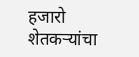हजारो शेतकऱ्यांचा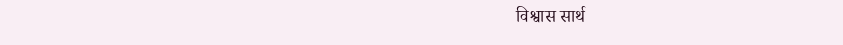विश्वास सार्थ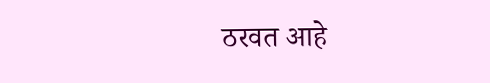ठरवत आहे